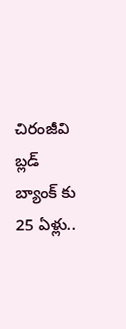చిరంజీవి బ్లడ్ బ్యాంక్ కు 25 ఏళ్లు..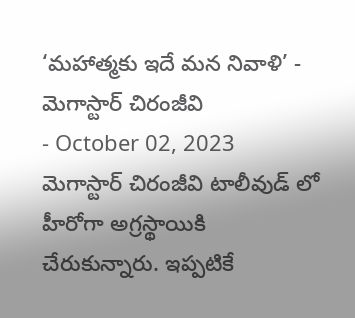‘మహాత్మకు ఇదే మన నివాళి’ - మెగాస్టార్ చిరంజీవి
- October 02, 2023
మెగాస్టార్ చిరంజీవి టాలీవుడ్ లో హీరోగా అగ్రస్థాయికి చేరుకున్నారు. ఇప్పటికే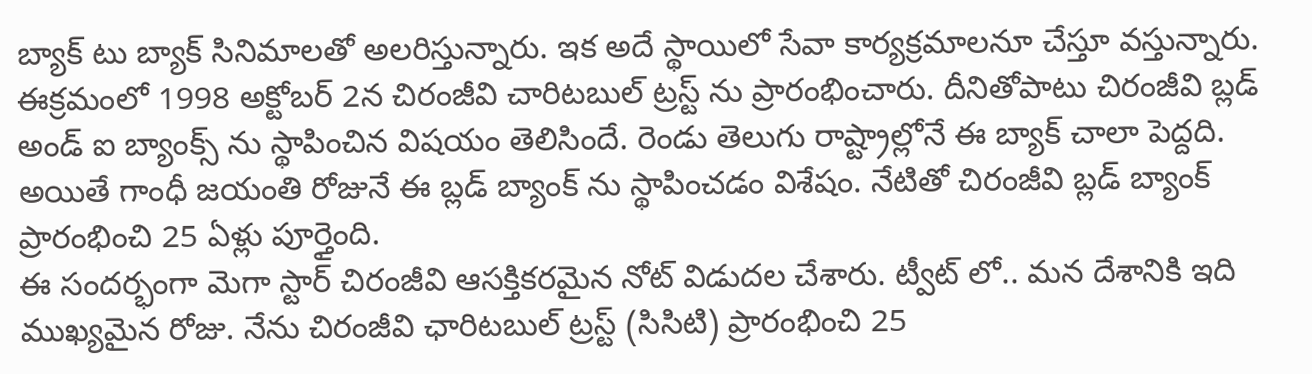బ్యాక్ టు బ్యాక్ సినిమాలతో అలరిస్తున్నారు. ఇక అదే స్థాయిలో సేవా కార్యక్రమాలనూ చేస్తూ వస్తున్నారు. ఈక్రమంలో 1998 అక్టోబర్ 2న చిరంజీవి చారిటబుల్ ట్రస్ట్ ను ప్రారంభించారు. దీనితోపాటు చిరంజీవి బ్లడ్ అండ్ ఐ బ్యాంక్స్ ను స్థాపించిన విషయం తెలిసిందే. రెండు తెలుగు రాష్ట్రాల్లోనే ఈ బ్యాక్ చాలా పెద్దది. అయితే గాంధీ జయంతి రోజునే ఈ బ్లడ్ బ్యాంక్ ను స్థాపించడం విశేషం. నేటితో చిరంజీవి బ్లడ్ బ్యాంక్ ప్రారంభించి 25 ఏళ్లు పూర్తైంది.
ఈ సందర్భంగా మెగా స్టార్ చిరంజీవి ఆసక్తికరమైన నోట్ విడుదల చేశారు. ట్వీట్ లో.. మన దేశానికి ఇది ముఖ్యమైన రోజు. నేను చిరంజీవి ఛారిటబుల్ ట్రస్ట్ (సిసిటి) ప్రారంభించి 25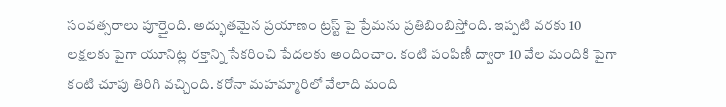సంవత్సరాలు పూర్తైంది. అద్భుతమైన ప్రయాణం ట్రస్ట్ పై ప్రేమను ప్రతిబింబిస్తోంది. ఇప్పటి వరకు 10 లక్షలకు పైగా యూనిట్ల రక్తాన్ని సేకరించి పేదలకు అందించాం. కంటి పంపిణీ ద్వారా 10 వేల మందికి పైగా కంటి చూపు తిరిగి వచ్చింది. కరోనా మహమ్మారిలో వేలాది మంది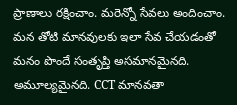ప్రాణాలు రక్షించాం. మరెన్నో సేవలు అందించాం.
మన తోటి మానవులకు ఇలా సేవ చేయడంతో మనం పొందే సంతృప్తి అసమానమైనది. అమూల్యమైనది. CCT మానవతా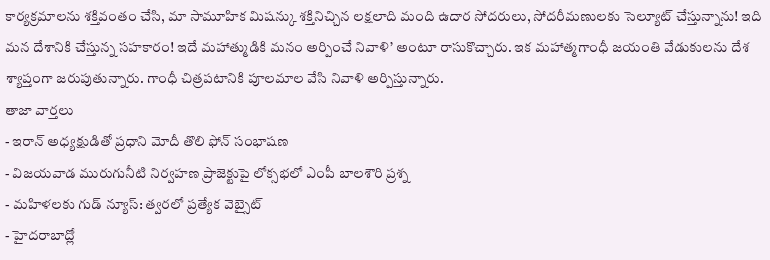కార్యక్రమాలను శక్తివంతం చేసి, మా సామూహిక మిషన్కు శక్తినిచ్చిన లక్షలాది మంది ఉదార సోదరులు, సోదరీమణులకు సెల్యూట్ చేస్తున్నాను! ఇది మన దేశానికి చేస్తున్న సహకారం! ఇదే మహాత్ముడికి మనం అర్పించే నివాళి’ అంటూ రాసుకొచ్చారు. ఇక మహాత్మగాంధీ జయంతి వేడుకులను దేశ శ్యాప్తంగా జరుపుతున్నారు. గాంధీ చిత్రపటానికి పూలమాల వేసి నివాళి అర్పిస్తున్నారు.
తాజా వార్తలు
- ఇరాన్ అధ్యక్షుడితో ప్రధాని మోదీ తొలి ఫోన్ సంభాషణ
- విజయవాడ మురుగునీటి నిర్వహణ ప్రాజెక్టుపై లోక్సభలో ఎంపీ బాలశౌరి ప్రశ్న
- మహిళలకు గుడ్ న్యూస్: త్వరలో ప్రత్యేక వెబ్సైట్
- హైదరాబాద్లో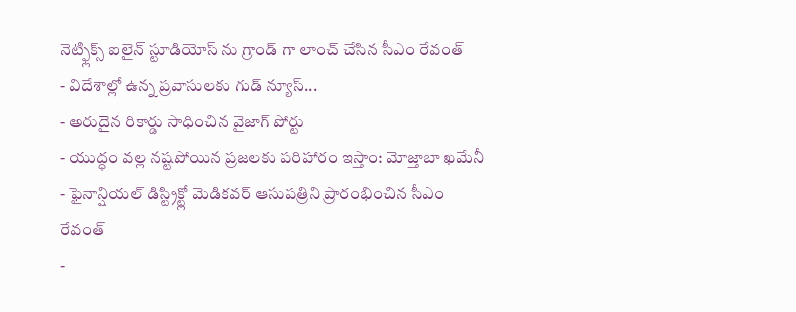నెట్ఫ్లిక్స్ ఐలైన్ స్టూడియోస్ ను గ్రాండ్ గా లాంచ్ చేసిన సీఎం రేవంత్
- విదేశాల్లో ఉన్న ప్రవాసులకు గుడ్ న్యూస్...
- అరుదైన రికార్డు సాధించిన వైజాగ్ పోర్టు
- యుద్ధం వల్ల నష్టపోయిన ప్రజలకు పరిహారం ఇస్తాం: మోజ్తాబా ఖమేనీ
- ఫైనాన్షియల్ డిస్ట్రిక్ట్లో మెడికవర్ ఆసుపత్రిని ప్రారంభించిన సీఎం రేవంత్
-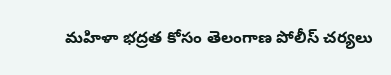మహిళా భద్రత కోసం తెలంగాణ పోలీస్ చర్యలు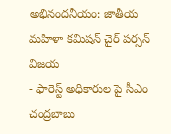అభినందనీయం: జాతీయ మహిళా కమిషన్ చైర్ పర్సన్ విజయ
- ఫారెస్ట్ అధికారుల పై సీఎం చంద్రబాబు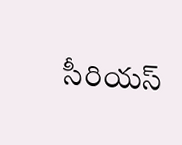సీరియస్